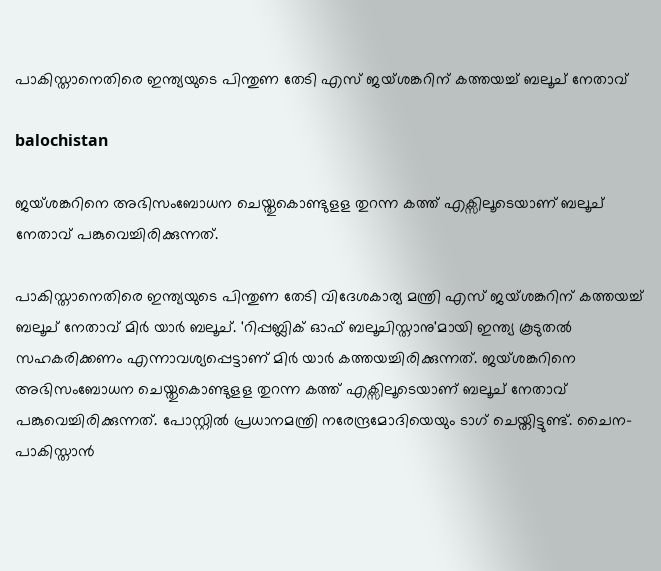പാകിസ്താനെതിരെ ഇന്ത്യയുടെ പിന്തുണ തേടി എസ് ജയ്ശങ്കറിന് കത്തയച്ച് ബലൂച് നേതാവ്

balochistan

ജയ്ശങ്കറിനെ അഭിസംബോധന ചെയ്തുകൊണ്ടുളള തുറന്ന കത്ത് എക്സിലൂടെയാണ് ബലൂച് നേതാവ് പങ്കുവെച്ചിരിക്കുന്നത്.

പാകിസ്താനെതിരെ ഇന്ത്യയുടെ പിന്തുണ തേടി വിദേശകാര്യ മന്ത്രി എസ് ജയ്ശങ്കറിന് കത്തയച്ച് ബലൂച് നേതാവ് മിര്‍ യാര്‍ ബലൂച്. 'റിപ്പബ്ലിക് ഓഫ് ബലൂചിസ്താനു'മായി ഇന്ത്യ കൂടുതല്‍ സഹകരിക്കണം എന്നാവശ്യപ്പെട്ടാണ് മിര്‍ യാര്‍ കത്തയച്ചിരിക്കുന്നത്. ജയ്ശങ്കറിനെ അഭിസംബോധന ചെയ്തുകൊണ്ടുളള തുറന്ന കത്ത് എക്സിലൂടെയാണ് ബലൂച് നേതാവ് പങ്കുവെച്ചിരിക്കുന്നത്. പോസ്റ്റില്‍ പ്രധാനമന്ത്രി നരേന്ദ്രമോദിയെയും ടാഗ് ചെയ്തിട്ടുണ്ട്. ചൈന-പാകിസ്താന്‍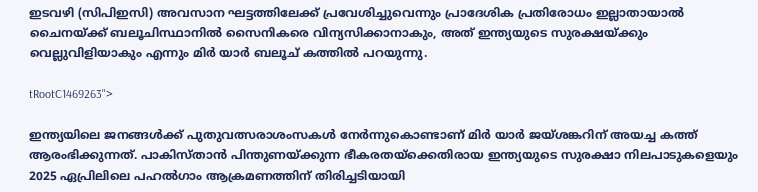ഇടവഴി (സിപിഇസി) അവസാന ഘട്ടത്തിലേക്ക് പ്രവേശിച്ചുവെന്നും പ്രാദേശിക പ്രതിരോധം ഇല്ലാതായാല്‍ ചൈനയ്ക്ക് ബലൂചിസ്ഥാനില്‍ സൈനികരെ വിന്യസിക്കാനാകും, അത് ഇന്ത്യയുടെ സുരക്ഷയ്ക്കും വെല്ലുവിളിയാകും എന്നും മിര്‍ യാര്‍ ബലൂച് കത്തില്‍ പറയുന്നു.

tRootC1469263">

ഇന്ത്യയിലെ ജനങ്ങള്‍ക്ക് പുതുവത്സരാശംസകള്‍ നേര്‍ന്നുകൊണ്ടാണ് മിര്‍ യാര്‍ ജയ്ശങ്കറിന് അയച്ച കത്ത് ആരംഭിക്കുന്നത്. പാകിസ്താന്‍ പിന്തുണയ്ക്കുന്ന ഭീകരതയ്ക്കെതിരായ ഇന്ത്യയുടെ സുരക്ഷാ നിലപാടുകളെയും 2025 ഏപ്രിലിലെ പഹല്‍ഗാം ആക്രമണത്തിന് തിരിച്ചടിയായി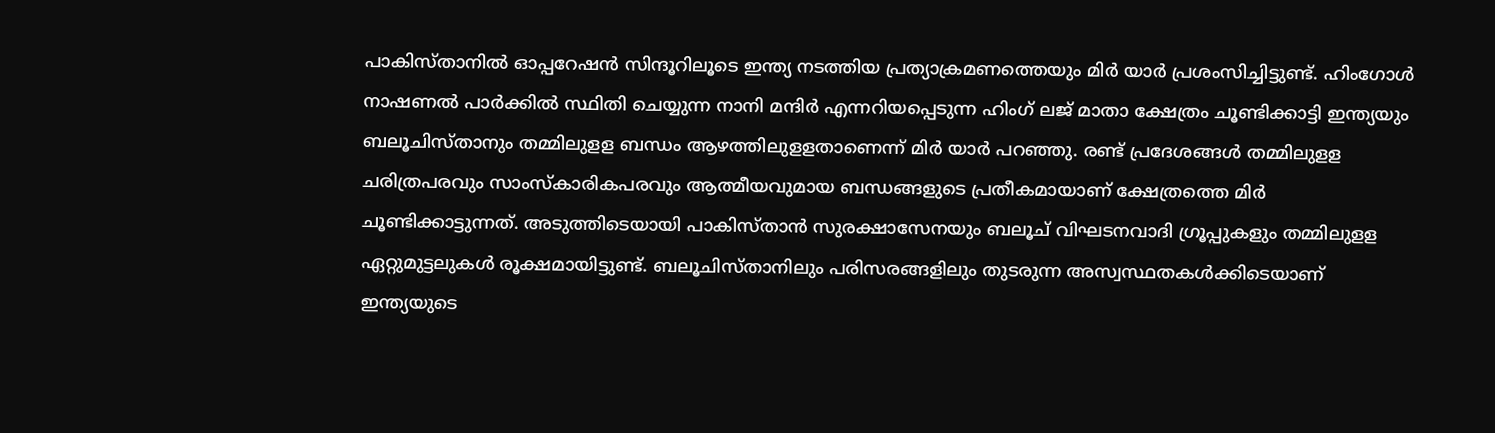പാകിസ്താനില്‍ ഓപ്പറേഷന്‍ സിന്ദൂറിലൂടെ ഇന്ത്യ നടത്തിയ പ്രത്യാക്രമണത്തെയും മിര്‍ യാര്‍ പ്രശംസിച്ചിട്ടുണ്ട്. ഹിംഗോള്‍ നാഷണല്‍ പാര്‍ക്കില്‍ സ്ഥിതി ചെയ്യുന്ന നാനി മന്ദിര്‍ എന്നറിയപ്പെടുന്ന ഹിംഗ് ലജ് മാതാ ക്ഷേത്രം ചൂണ്ടിക്കാട്ടി ഇന്ത്യയും ബലൂചിസ്താനും തമ്മിലുളള ബന്ധം ആഴത്തിലുളളതാണെന്ന് മിര്‍ യാര്‍ പറഞ്ഞു. രണ്ട് പ്രദേശങ്ങള്‍ തമ്മിലുളള ചരിത്രപരവും സാംസ്‌കാരികപരവും ആത്മീയവുമായ ബന്ധങ്ങളുടെ പ്രതീകമായാണ് ക്ഷേത്രത്തെ മിര്‍ ചൂണ്ടിക്കാട്ടുന്നത്. അടുത്തിടെയായി പാകിസ്താന്‍ സുരക്ഷാസേനയും ബലൂച് വിഘടനവാദി ഗ്രൂപ്പുകളും തമ്മിലുളള ഏറ്റുമുട്ടലുകള്‍ രൂക്ഷമായിട്ടുണ്ട്. ബലൂചിസ്താനിലും പരിസരങ്ങളിലും തുടരുന്ന അസ്വസ്ഥതകള്‍ക്കിടെയാണ് ഇന്ത്യയുടെ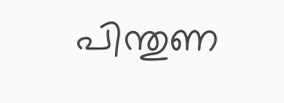പിന്തുണ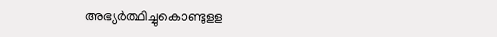അഭ്യര്‍ത്ഥിച്ചുകൊണ്ടുളള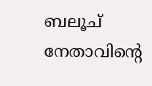ബലൂച് നേതാവിന്റെ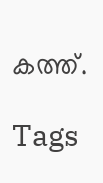കത്ത്.

Tags